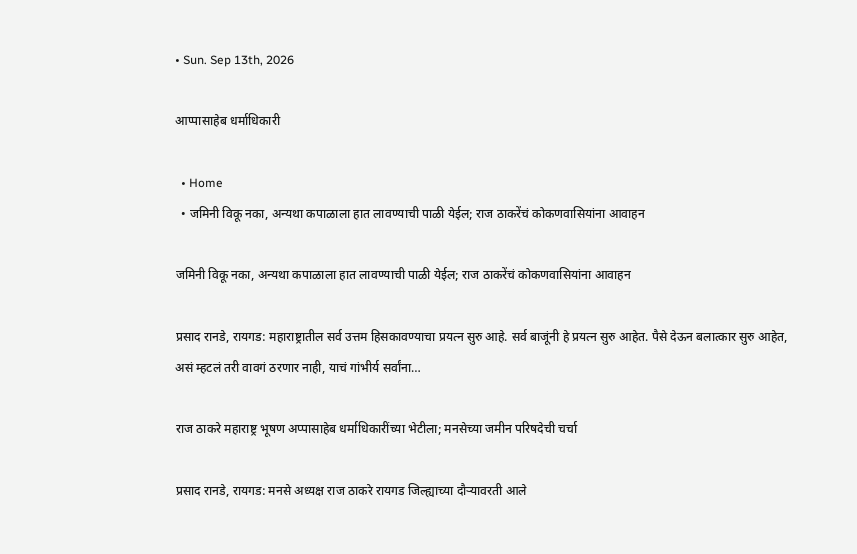• Sun. Sep 13th, 2026

आप्पासाहेब धर्माधिकारी

  • Home
  • जमिनी विकू नका, अन्यथा कपाळाला हात लावण्याची पाळी येईल; राज ठाकरेंचं कोकणवासियांना आवाहन

जमिनी विकू नका, अन्यथा कपाळाला हात लावण्याची पाळी येईल; राज ठाकरेंचं कोकणवासियांना आवाहन

प्रसाद रानडे, रायगड: महाराष्ट्रातील सर्व उत्तम हिसकावण्याचा प्रयत्न सुरु आहे. सर्व बाजूंनी हे प्रयत्न सुरु आहेत. पैसे देऊन बलात्कार सुरु आहेत, असं म्हटलं तरी वावगं ठरणार नाही, याचं गांभीर्य सर्वांना…

राज ठाकरे महाराष्ट्र भूषण अप्पासाहेब धर्माधिकारींच्या भेटीला; मनसेच्या जमीन परिषदेची चर्चा

प्रसाद रानडे, रायगड: मनसे अध्यक्ष राज ठाकरे रायगड जिल्ह्याच्या दौऱ्यावरती आले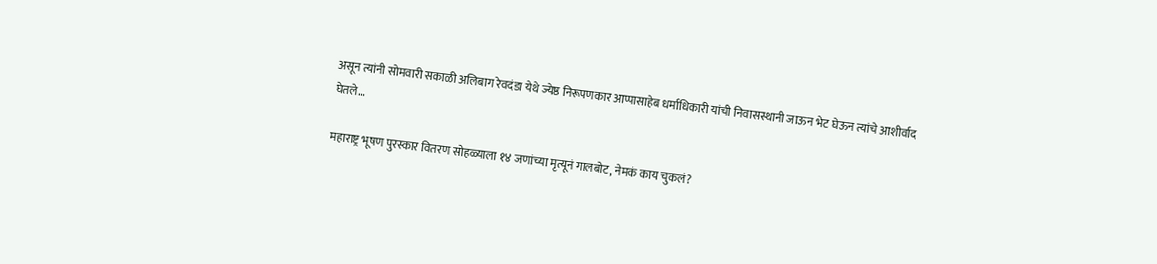असून त्यांनी सोमवारी सकाळी अलिबाग रेवदंडा येथे ज्येष्ठ निरूपणकार आप्पासाहेब धर्माधिकारी यांची निवासस्थानी जाऊन भेट घेऊन त्यांचे आशीर्वाद घेतले…

महाराष्ट्र भूषण पुरस्कार वितरण सोहळ्याला १४ जणांच्या मृत्यूनं गालबोट, नेमकं काय चुकलं?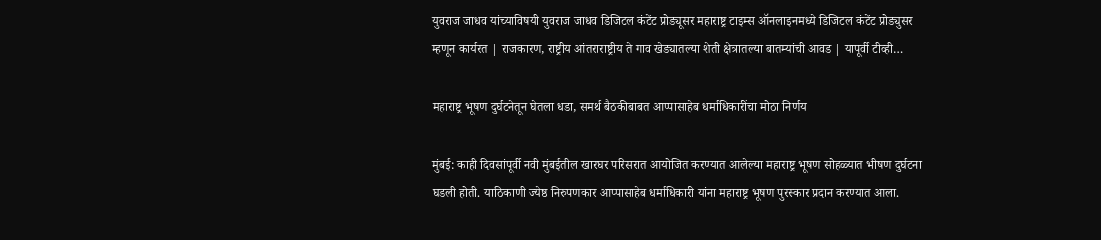युवराज जाधव यांच्याविषयी युवराज जाधव डिजिटल कंटेंट प्रोड्यूसर महाराष्ट्र टाइम्स ऑनलाइनमध्ये डिजिटल कंटेंट प्रोड्युसर म्हणून कार्यरत | राजकारण, राष्ट्रीय आंतराराष्ट्रीय ते गाव खेड्यातल्या शेती क्षेत्रातल्या बातम्यांची आवड | यापूर्वी टीव्ही…

महाराष्ट्र भूषण दुर्घटनेतून घेतला धडा, समर्थ बैठकीबाबत आप्पासाहेब धर्माधिकारींचा मोठा निर्णय

मुंबई: काही दिवसांपूर्वी नवी मुंबईतील खारघर परिसरात आयोजित करण्यात आलेल्या महाराष्ट्र भूषण सोहळ्यात भीषण दुर्घटना घडली होती. याठिकाणी ज्येष्ठ निरुपणकार आप्पासाहेब धर्माधिकारी यांना महाराष्ट्र भूषण पुरस्कार प्रदान करण्यात आला.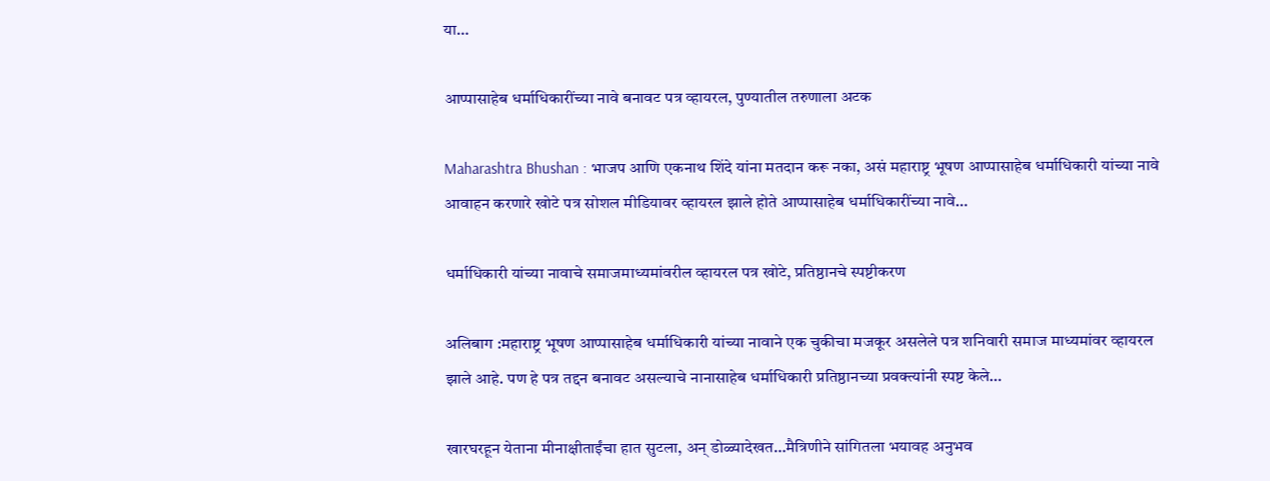या…

आप्पासाहेब धर्माधिकारींच्या नावे बनावट पत्र व्हायरल, पुण्यातील तरुणाला अटक

Maharashtra Bhushan : भाजप आणि एकनाथ शिंदे यांना मतदान करू नका, असं महाराष्ट्र भूषण आप्पासाहेब धर्माधिकारी यांच्या नावे आवाहन करणारे खोटे पत्र सोशल मीडियावर व्हायरल झाले होते आप्पासाहेब धर्माधिकारींच्या नावे…

धर्माधिकारी यांच्या नावाचे समाजमाध्यमांवरील व्हायरल पत्र खोटे, प्रतिष्ठानचे स्पष्टीकरण

अलिबाग :महाराष्ट्र भूषण आप्पासाहेब धर्माधिकारी यांच्या नावाने एक चुकीचा मजकूर असलेले पत्र शनिवारी समाज माध्यमांवर व्हायरल झाले आहे. पण हे पत्र तद्दन बनावट असल्याचे नानासाहेब धर्माधिकारी प्रतिष्ठानच्या प्रवक्त्यांनी स्पष्ट केले…

खारघरहून येताना मीनाक्षीताईंचा हात सुटला, अन् डोळ्यादेखत…मैत्रिणीने सांगितला भयावह अनुभव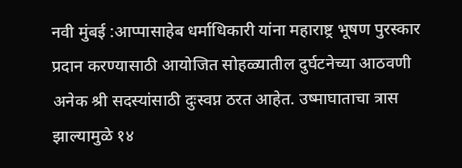नवी मुंबई :आप्पासाहेब धर्माधिकारी यांना महाराष्ट्र भूषण पुरस्कार प्रदान करण्यासाठी आयोजित सोहळ्यातील दुर्घटनेच्या आठवणी अनेक श्री सदस्यांसाठी दुःस्वप्न ठरत आहेत. उष्माघाताचा त्रास झाल्यामुळे १४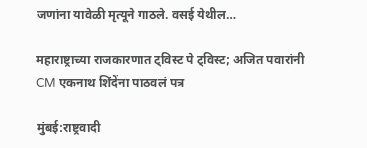जणांना यावेळी मृत्यूने गाठले. वसई येथील…

महाराष्ट्राच्या राजकारणात ट्विस्ट पे ट्विस्ट; अजित पवारांनी CM एकनाथ शिंदेंना पाठवलं पत्र

मुंबई:राष्ट्रवादी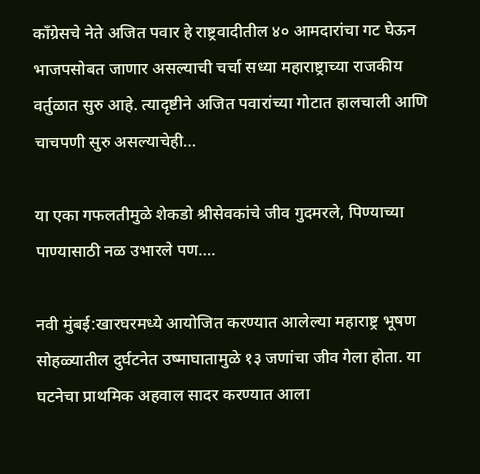काँग्रेसचे नेते अजित पवार हे राष्ट्रवादीतील ४० आमदारांचा गट घेऊन भाजपसोबत जाणार असल्याची चर्चा सध्या महाराष्ट्राच्या राजकीय वर्तुळात सुरु आहे. त्यादृष्टीने अजित पवारांच्या गोटात हालचाली आणि चाचपणी सुरु असल्याचेही…

या एका गफलतीमुळे शेकडो श्रीसेवकांचे जीव गुदमरले, पिण्याच्या पाण्यासाठी नळ उभारले पण….

नवी मुंबई:खारघरमध्ये आयोजित करण्यात आलेल्या महाराष्ट्र भूषण सोहळ्यातील दुर्घटनेत उष्माघातामुळे १३ जणांचा जीव गेला होता. या घटनेचा प्राथमिक अहवाल सादर करण्यात आला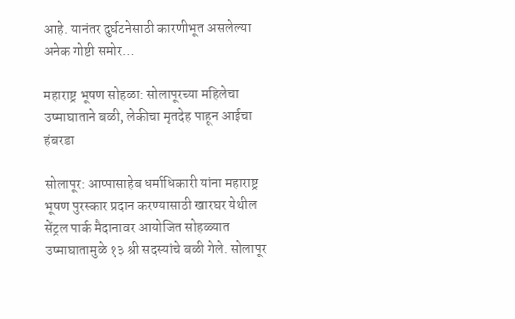आहे. यानंतर दुर्घटनेसाठी कारणीभूत असलेल्या अनेक गोष्टी समोर…

महाराष्ट्र भूषण सोहळा: सोलापूरच्या महिलेचा उष्माघाताने बळी, लेकीचा मृतदेह पाहून आईचा हंबरडा

सोलापूर: आप्पासाहेब धर्माधिकारी यांना महाराष्ट्र भूषण पुरस्कार प्रदान करण्यासाठी खारघर येथील सेंट्रल पार्क मैदानावर आयोजित सोहळ्यात उष्माघातामुळे १३ श्री सदस्यांचे बळी गेले. सोलापूर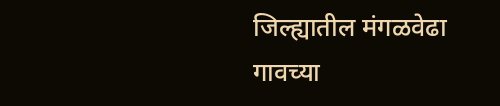जिल्ह्यातील मंगळवेढा गावच्या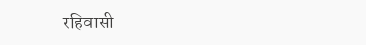रहिवासी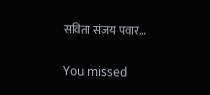सविता संजय पवार…

You missed